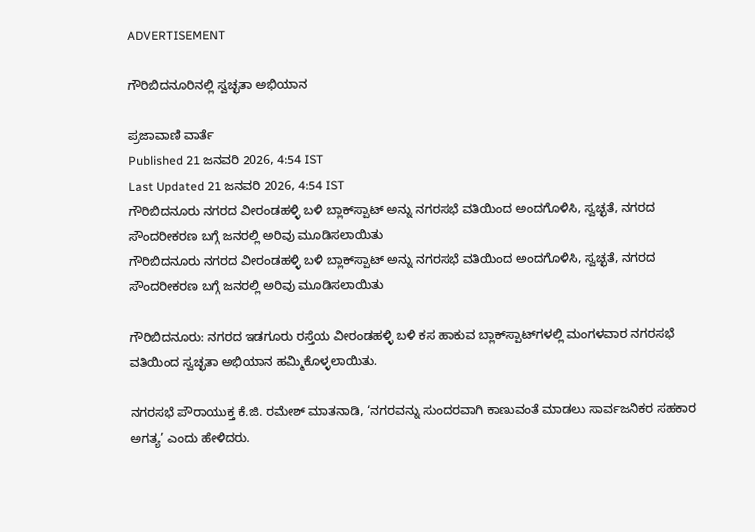ADVERTISEMENT

ಗೌರಿಬಿದನೂರಿನಲ್ಲಿ ಸ್ವಚ್ಛತಾ ಅಭಿಯಾನ

ಪ್ರಜಾವಾಣಿ ವಾರ್ತೆ
Published 21 ಜನವರಿ 2026, 4:54 IST
Last Updated 21 ಜನವರಿ 2026, 4:54 IST
ಗೌರಿಬಿದನೂರು ನಗರದ ವೀರಂಡಹಳ್ಳಿ ಬಳಿ ಬ್ಲಾಕ್‌ಸ್ಪಾಟ್ ಅನ್ನು ನಗರಸಭೆ ವತಿಯಿಂದ ಅಂದಗೊಳಿಸಿ, ಸ್ವಚ್ಛತೆ, ನಗರದ ಸೌಂದರೀಕರಣ ಬಗ್ಗೆ ಜನರಲ್ಲಿ ಅರಿವು ಮೂಡಿಸಲಾಯಿತು
ಗೌರಿಬಿದನೂರು ನಗರದ ವೀರಂಡಹಳ್ಳಿ ಬಳಿ ಬ್ಲಾಕ್‌ಸ್ಪಾಟ್ ಅನ್ನು ನಗರಸಭೆ ವತಿಯಿಂದ ಅಂದಗೊಳಿಸಿ, ಸ್ವಚ್ಛತೆ, ನಗರದ ಸೌಂದರೀಕರಣ ಬಗ್ಗೆ ಜನರಲ್ಲಿ ಅರಿವು ಮೂಡಿಸಲಾಯಿತು

ಗೌರಿಬಿದನೂರು: ನಗರದ ಇಡಗೂರು ರಸ್ತೆಯ ವೀರಂಡಹಳ್ಳಿ ಬಳಿ ಕಸ ಹಾಕುವ ಬ್ಲಾಕ್‌ಸ್ಪಾಟ್‌ಗಳಲ್ಲಿ ಮಂಗಳವಾರ ನಗರಸಭೆ ವತಿಯಿಂದ ಸ್ವಚ್ಛತಾ ಅಭಿಯಾನ ಹಮ್ಮಿಕೊಳ್ಳಲಾಯಿತು.

ನಗರಸಭೆ ಪೌರಾಯುಕ್ತ ಕೆ.ಜಿ. ರಮೇಶ್ ಮಾತನಾಡಿ, ‘ನಗರವನ್ನು ಸುಂದರವಾಗಿ ಕಾಣುವಂತೆ ಮಾಡಲು ಸಾರ್ವಜನಿಕರ ಸಹಕಾರ ಅಗತ್ಯ’ ಎಂದು ಹೇಳಿದರು.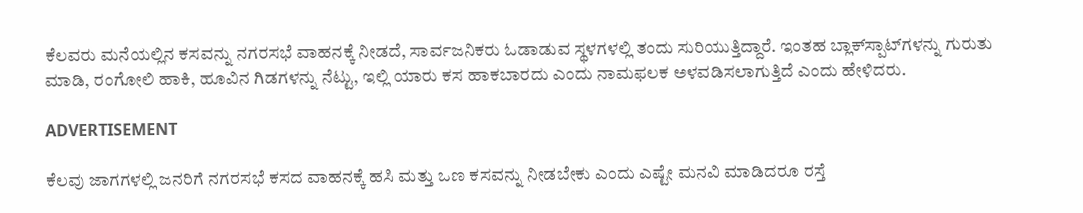ಕೆಲವರು ಮನೆಯಲ್ಲಿನ ಕಸವನ್ನು ನಗರಸಭೆ ವಾಹನಕ್ಕೆ ನೀಡದೆ, ಸಾರ್ವಜನಿಕರು ಓಡಾಡುವ ಸ್ಥಳಗಳಲ್ಲಿ ತಂದು ಸುರಿಯುತ್ತಿದ್ದಾರೆ. ಇಂತಹ ಬ್ಲಾಕ್‌ಸ್ಪಾಟ್‌ಗಳನ್ನು ಗುರುತು ಮಾಡಿ, ರಂಗೋಲಿ ಹಾಕಿ, ಹೂವಿನ ಗಿಡಗಳನ್ನು ನೆಟ್ಟು, ಇಲ್ಲಿ ಯಾರು ಕಸ ಹಾಕಬಾರದು ಎಂದು ನಾಮಫಲಕ ಅಳವಡಿಸಲಾಗುತ್ತಿದೆ ಎಂದು ಹೇಳಿದರು.

ADVERTISEMENT

ಕೆಲವು ಜಾಗಗಳಲ್ಲಿ ಜನರಿಗೆ ನಗರಸಭೆ ಕಸದ ವಾಹನಕ್ಕೆ ಹಸಿ ಮತ್ತು ಒಣ ಕಸವನ್ನು ನೀಡಬೇಕು ಎಂದು ಎಷ್ಟೇ ಮನವಿ ಮಾಡಿದರೂ ರಸ್ತೆ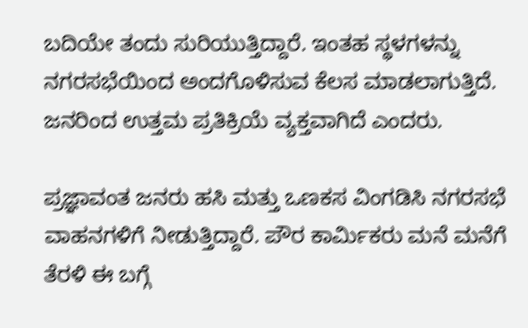ಬದಿಯೇ ತಂದು ಸುರಿಯುತ್ತಿದ್ದಾರೆ. ಇಂತಹ ಸ್ಥಳಗಳನ್ನು ನಗರಸಭೆಯಿಂದ ಅಂದಗೊಳಿಸುವ ಕೆಲಸ ಮಾಡಲಾಗುತ್ತಿದೆ. ಜನರಿಂದ ಉತ್ತಮ ಪ್ರತಿಕ್ರಿಯೆ ವ್ಯಕ್ತವಾಗಿದೆ ಎಂದರು.

ಪ್ರಜ್ಞಾವಂತ ಜನರು ಹಸಿ ಮತ್ತು ಒಣಕಸ ವಿಂಗಡಿಸಿ ನಗರಸಭೆ ವಾಹನಗಳಿಗೆ ನೀಡುತ್ತಿದ್ದಾರೆ. ಪೌರ ಕಾರ್ಮಿಕರು ಮನೆ ಮನೆಗೆ ತೆರಳಿ ಈ ಬಗ್ಗೆ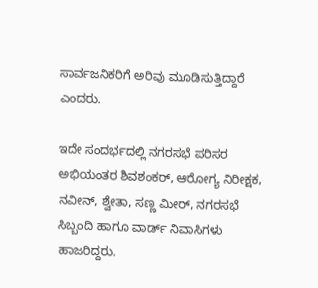ಸಾರ್ವಜನಿಕರಿಗೆ ಅರಿವು ಮೂಡಿಸುತ್ತಿದ್ದಾರೆ ಎಂದರು.

ಇದೇ ಸಂದರ್ಭದಲ್ಲಿ ನಗರಸಭೆ ಪರಿಸರ ಅಭಿಯಂತರ ಶಿವಶಂಕರ್, ಆರೋಗ್ಯ ನಿರೀಕ್ಷಕ, ನವೀನ್, ಶ್ವೇತಾ, ಸಣ್ಣ ಮೀರ್, ನಗರಸಭೆ ಸಿಬ್ಬಂದಿ ಹಾಗೂ ವಾರ್ಡ್ ನಿವಾಸಿಗಳು ಹಾಜರಿದ್ದರು.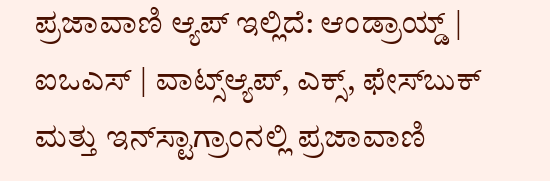ಪ್ರಜಾವಾಣಿ ಆ್ಯಪ್ ಇಲ್ಲಿದೆ: ಆಂಡ್ರಾಯ್ಡ್ | ಐಒಎಸ್ | ವಾಟ್ಸ್ಆ್ಯಪ್, ಎಕ್ಸ್, ಫೇಸ್‌ಬುಕ್ ಮತ್ತು ಇನ್‌ಸ್ಟಾಗ್ರಾಂನಲ್ಲಿ ಪ್ರಜಾವಾಣಿ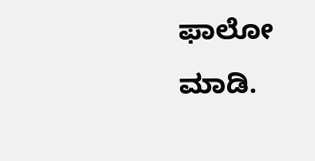ಫಾಲೋ ಮಾಡಿ.